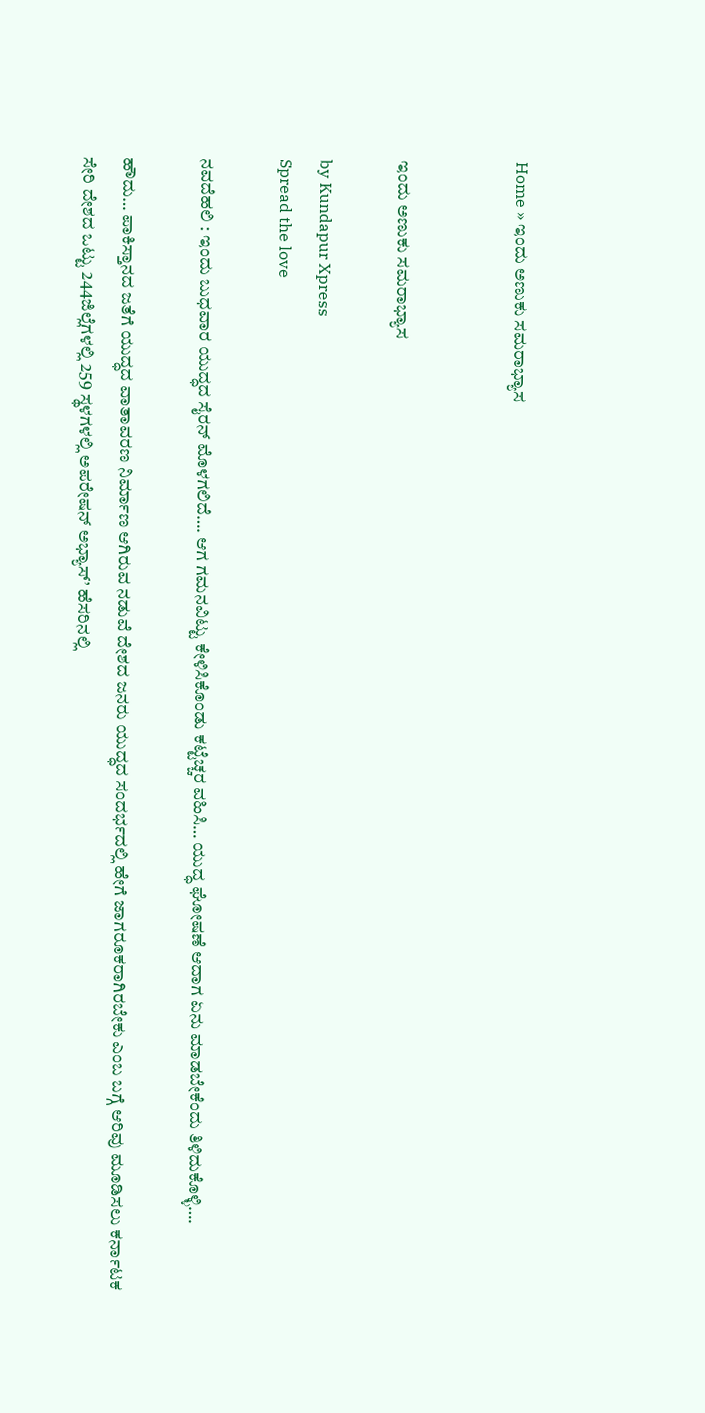Home » ಇಂದು ಅಣುಕು ಸಮರಾಭ್ಯಾಸ


ಇಂದು ಅಣುಕು ಸಮರಾಭ್ಯಾಸ

by Kundapur Xpress
Spread the love

ನವದೆಹಲಿ : ಇಂದು ಬುಧವಾರ ಯುದ್ಧದ ಸೈರನ್ ಮೊಳಗಲಿದೆ…. ಆಗ ಗಮನವಿಟ್ಟು ಕೇಳಿಸಿಕೊಂಡು ಕಟ್ಟೆಚ್ಚರ ವಹಿಸಿ… ಯುದ್ಧ ಘೋಷಣೆ ಆದಾಗ ಏನು ಮಾಡಬೇಕೆಂದು ತಿಳಿದುಕೊಳ್ಳಿ….

ಹೌದು… ಪಾಕಿಸ್ತಾನದ ಜತೆಗೆ ಯುದ್ಧದ ವಾತಾವರಣ ನಿರ್ಮಾಣ ಆಗಿರುವ ನಡುವೆ ದೇಶದ ಜನರು ಯುದ್ಧದ ಸಂದರ್ಭದಲ್ಲಿ ಹೇಗೆ ಜಾಗರೂಕರಾಗಿರಬೇಕು ಎಂಬ ಬಗ್ಗೆ ಆರಿವು ಮೂಡಿಸಲು ಕರ್ನಾಟಕ ಸೇರಿ ದೇಶದ ಒಟ್ಟು 244ಜಿಲ್ಲೆಗಳಲ್ಲಿ 259 ಸ್ಥಳಗಳಲ್ಲಿ ಅಪರೇಷನ್ ಅಭ್ಯಾಸ್’ ಹೆಸರಿನಲ್ಲಿ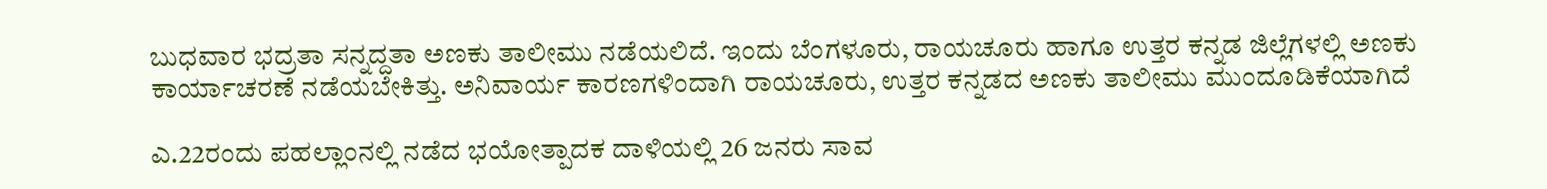ಬುಧವಾರ ಭದ್ರತಾ ಸನ್ನದ್ದತಾ ಅಣಕು ತಾಲೀಮು ನಡೆಯಲಿದೆ. ಇಂದು ಬೆಂಗಳೂರು, ರಾಯಚೂರು ಹಾಗೂ ಉತ್ತರ ಕನ್ನಡ ಜಿಲ್ಲೆಗಳಲ್ಲಿ ಅಣಕು ಕಾರ್ಯಾಚರಣೆ ನಡೆಯಬೇಕಿತ್ತು. ಅನಿವಾರ್ಯ ಕಾರಣಗಳಿಂದಾಗಿ ರಾಯಚೂರು, ಉತ್ತರ ಕನ್ನಡದ ಅಣಕು ತಾಲೀಮು ಮುಂದೂಡಿಕೆಯಾಗಿದೆ

ಎ.22ರಂದು ಪಹಲ್ಲಾಂನಲ್ಲಿ ನಡೆದ ಭಯೋತ್ಪಾದಕ ದಾಳಿಯಲ್ಲಿ 26 ಜನರು ಸಾವ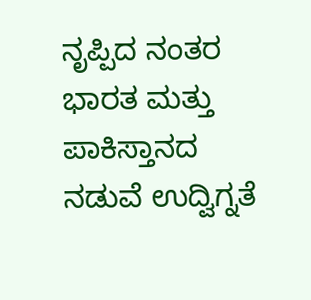ನೃಪ್ಪಿದ ನಂತರ ಭಾರತ ಮತ್ತು ಪಾಕಿಸ್ತಾನದ ನಡುವೆ ಉದ್ವಿಗ್ನತೆ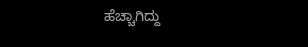ಹೆಚ್ಚಾಗಿದ್ದು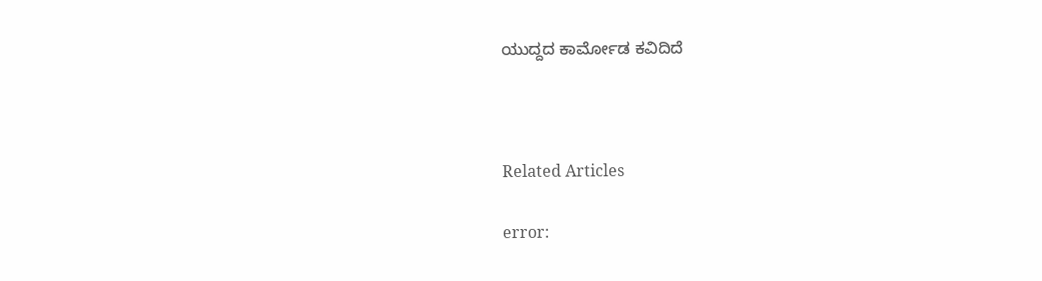ಯುದ್ದದ ಕಾರ್ಮೋಡ ಕವಿದಿದೆ



Related Articles

error: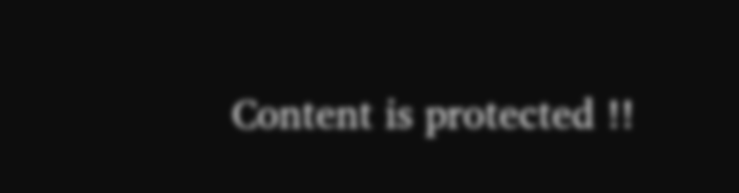Content is protected !!